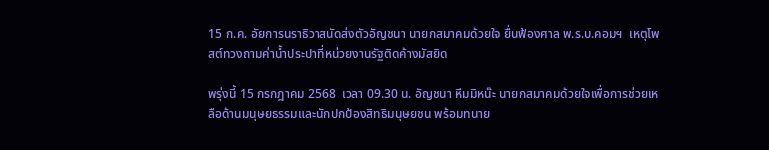15 ก.ค. อัยการนราธิวาสนัดส่งตัวอัญชนา นายกสมาคมด้วยใจ ยื่นฟ้องศาล พ.ร.บ.คอมฯ  เหตุโพสต์ทวงถามค่าน้ำประปาที่หน่วยงานรัฐติดค้างมัสยิด

พรุ่งนี้ 15 กรกฎาคม 2568  เวลา 09.30 น. อัญชนา หีมมิหน๊ะ นายกสมาคมด้วยใจเพื่อการช่วยเหลือด้านมนุษยธรรมและนักปกป้องสิทธิมนุษยชน พร้อมทนาย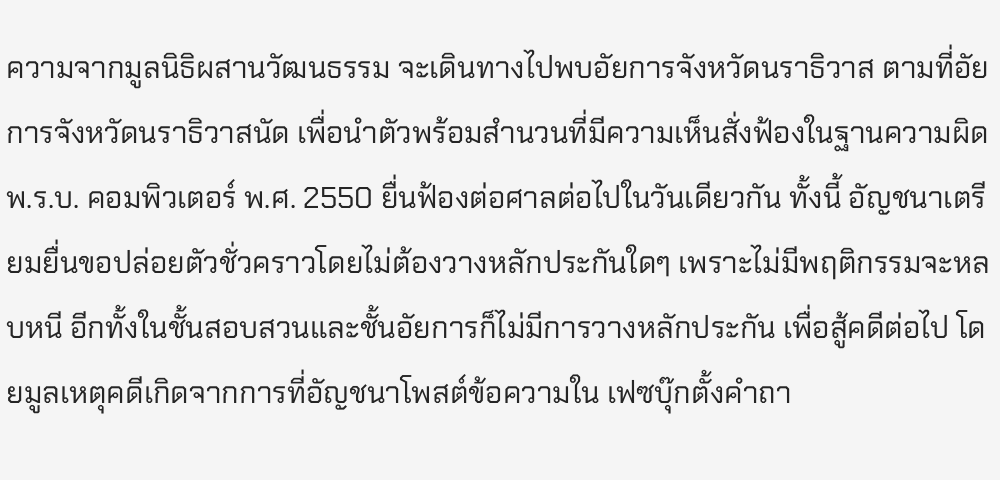ความจากมูลนิธิผสานวัฒนธรรม จะเดินทางไปพบอัยการจังหวัดนราธิวาส ตามที่อัยการจังหวัดนราธิวาสนัด เพื่อนำตัวพร้อมสำนวนที่มีความเห็นสั่งฟ้องในฐานความผิด พ.ร.บ. คอมพิวเตอร์ พ.ศ. 2550 ยื่นฟ้องต่อศาลต่อไปในวันเดียวกัน ทั้งนี้ อัญชนาเตรียมยื่นขอปล่อยตัวชั่วคราวโดยไม่ต้องวางหลักประกันใดๆ เพราะไม่มีพฤติกรรมจะหลบหนี อีกทั้งในชั้นสอบสวนและชั้นอัยการก็ไม่มีการวางหลักประกัน เพื่อสู้คดีต่อไป โดยมูลเหตุคดีเกิดจากการที่อัญชนาโพสต์ข้อความใน เฟซบุ๊กตั้งคำถา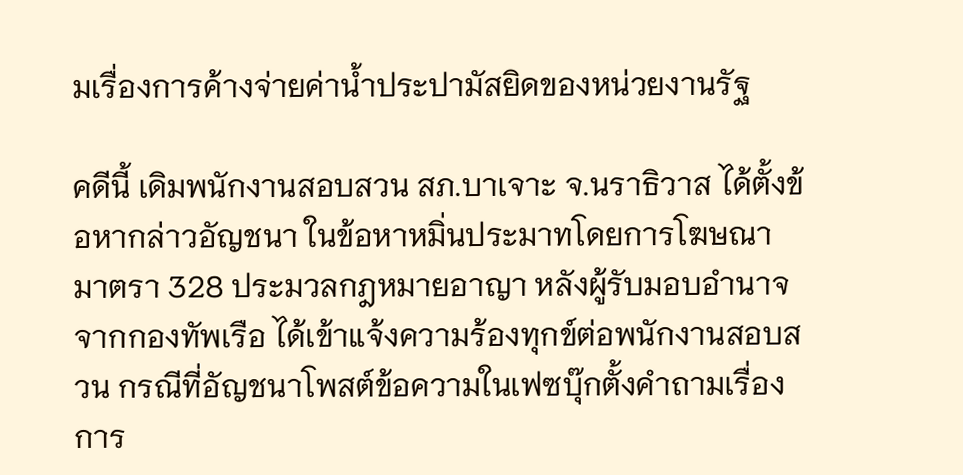มเรื่องการค้างจ่ายค่าน้ำประปามัสยิดของหน่วยงานรัฐ

คดีนี้ เดิมพนักงานสอบสวน สภ.บาเจาะ จ.นราธิวาส ได้ตั้งข้อหากล่าวอัญชนา ในข้อหาหมิ่นประมาทโดยการโฆษณา มาตรา 328 ประมวลกฎหมายอาญา หลังผู้รับมอบอำนาจจากกองทัพเรือ ได้เข้าแจ้งความร้องทุกข์ต่อพนักงานสอบสวน กรณีที่อัญชนาโพสต์ข้อความในเฟซบุ๊กตั้งคำถามเรื่องการ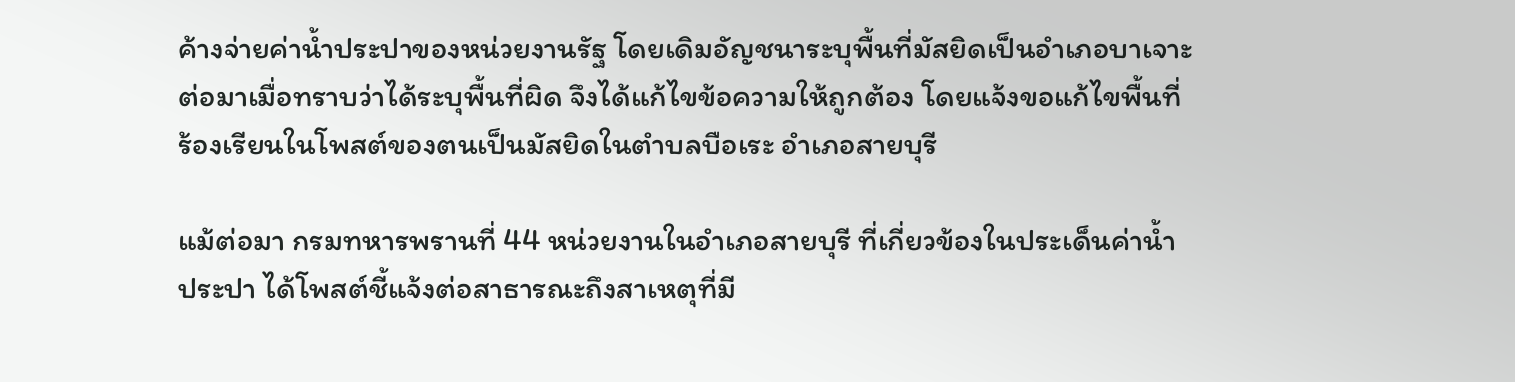ค้างจ่ายค่าน้ำประปาของหน่วยงานรัฐ โดยเดิมอัญชนาระบุพื้นที่มัสยิดเป็นอำเภอบาเจาะ ต่อมาเมื่อทราบว่าได้ระบุพื้นที่ผิด จึงได้แก้ไขข้อความให้ถูกต้อง โดยแจ้งขอแก้ไขพื้นที่ร้องเรียนในโพสต์ของตนเป็นมัสยิดในตำบลบือเระ อำเภอสายบุรี

แม้ต่อมา กรมทหารพรานที่ 44 หน่วยงานในอำเภอสายบุรี ที่เกี่ยวข้องในประเด็นค่าน้ำประปา ได้โพสต์ชี้แจ้งต่อสาธารณะถึงสาเหตุที่มี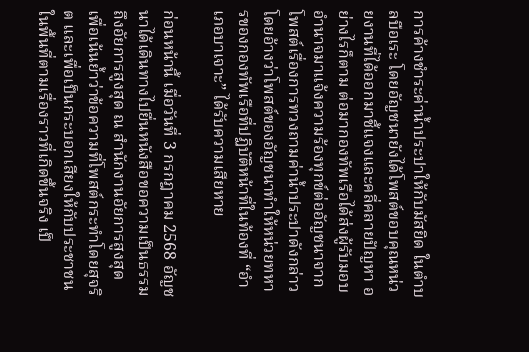การค้างชำระค่าน้ำประปาให้กับมัสยิด ในตำบลบือเระ โดยอัญชนายังได้โพสต์ขอบคุณหน่วยงานที่ได้ออกมาชี้แจงและคลี่คลายปัญหา อย่างไรก็ตาม ต่อมากองทัพเรือได้ส่งผู้รับมอบอำนาจมาแจ้งความร้องทุกข์ต่ออัญชนาจากโพสต์เรื่องการทวงถามค่าน้ำประปาดังกล่าว โดยอ้างว่าโพสต์ของอัญชนาทำให้หน่วยทหารของกองทัพเรือที่ปฏิบัติหน้าที่ในท้องที่ “อำเภอบาเจาะ” ได้รับความเสียหาย

ก่อนหน้านี้ เมื่อวันที่ 3 กรกฎาคม 2568 อัญชนาได้เดินทางไปยื่นหนังสือขอความเป็นธรรมถึงอัยการสูงสุด ณ สำนักงานอัยการสูงสุด เพื่อเน้นย้ำว่าข้อความที่โพสต์กระทำโดยสุจริต และเพื่อเป็นกระบอกเสียงให้กับประชาชนในพื้นที่ตามเรื่องราวที่เกิดขึ้นจริง เป็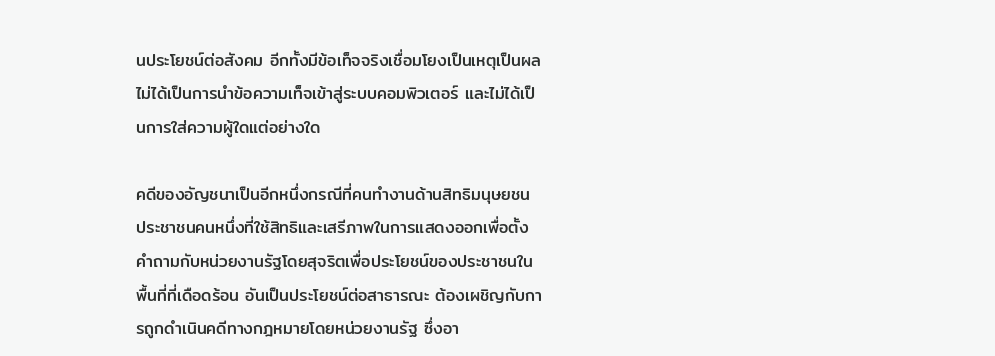นประโยชน์ต่อสังคม อีกทั้งมีข้อเท็จจริงเชื่อมโยงเป็นเหตุเป็นผล ไม่ได้เป็นการนำข้อความเท็จเข้าสู่ระบบคอมพิวเตอร์ และไม่ได้เป็นการใส่ความผู้ใดแต่อย่างใด

คดีของอัญชนาเป็นอีกหนึ่งกรณีที่คนทำงานด้านสิทธิมนุษยชน ประชาชนคนหนึ่งที่ใช้สิทธิและเสรีภาพในการแสดงออกเพื่อตั้งคำถามกับหน่วยงานรัฐโดยสุจริตเพื่อประโยชน์ของประชาชนในพื้นที่ที่เดือดร้อน อันเป็นประโยชน์ต่อสาธารณะ ต้องเผชิญกับการถูกดำเนินคดีทางกฎหมายโดยหน่วยงานรัฐ ซึ่งอา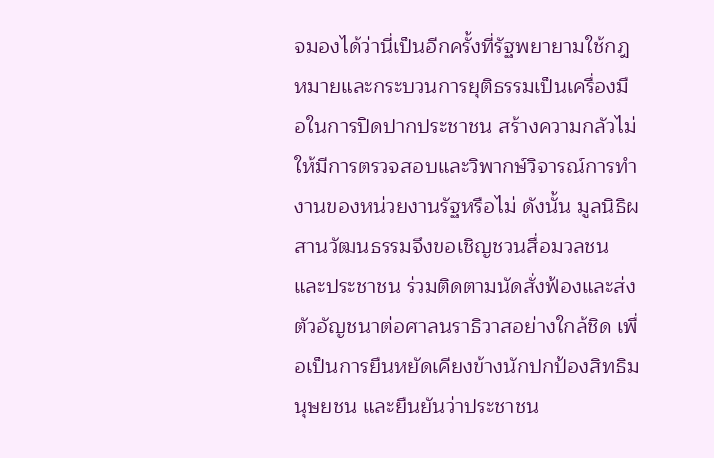จมองได้ว่านี่เป็นอีกครั้งที่รัฐพยายามใช้กฎหมายและกระบวนการยุติธรรมเป็นเครื่องมือในการปิดปากประชาชน สร้างความกลัวไม่ให้มีการตรวจสอบและวิพากษ์วิจารณ์การทำงานของหน่วยงานรัฐหรือไม่ ดังนั้น มูลนิธิผสานวัฒนธรรมจึงขอเชิญชวนสื่อมวลชนและประชาชน ร่วมติดตามนัดสั่งฟ้องและส่งตัวอัญชนาต่อศาลนราธิวาสอย่างใกล้ชิด เพื่อเป็นการยืนหยัดเคียงข้างนักปกป้องสิทธิมนุษยชน และยืนยันว่าประชาชน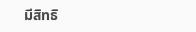มีสิทธิ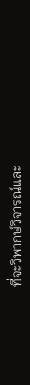ที่จะวิพากษ์วิจารณ์และ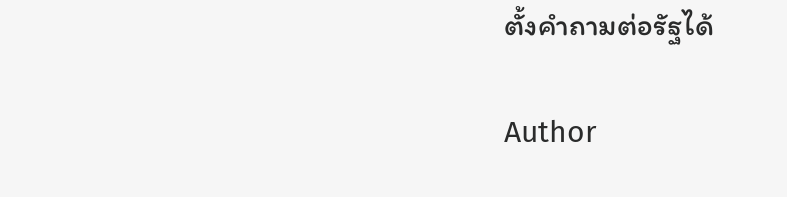ตั้งคำถามต่อรัฐได้

Author